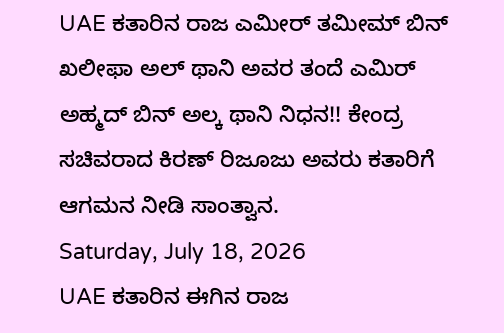UAE ಕತಾರಿನ ರಾಜ ಎಮೀರ್ ತಮೀಮ್ ಬಿನ್ ಖಲೀಫಾ ಅಲ್ ಥಾನಿ ಅವರ ತಂದೆ ಎಮಿರ್ ಅಹ್ಮದ್ ಬಿನ್ ಅಲ್ಕ ಥಾನಿ ನಿಧನ!! ಕೇಂದ್ರ ಸಚಿವರಾದ ಕಿರಣ್ ರಿಜೂಜು ಅವರು ಕತಾರಿಗೆ ಆಗಮನ ನೀಡಿ ಸಾಂತ್ವಾನ.
Saturday, July 18, 2026
UAE ಕತಾರಿನ ಈಗಿನ ರಾಜ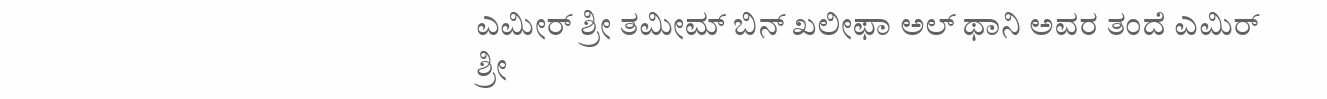ಎಮೀರ್ ಶ್ರೀ ತಮೀಮ್ ಬಿನ್ ಖಲೀಫಾ ಅಲ್ ಥಾನಿ ಅವರ ತಂದೆ ಎಮಿರ್ ಶ್ರೀ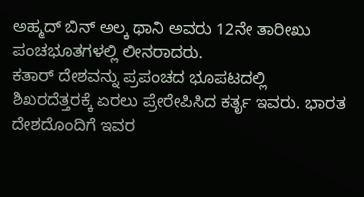ಅಹ್ಮದ್ ಬಿನ್ ಅಲ್ಕ ಥಾನಿ ಅವರು 12ನೇ ತಾರೀಖು ಪಂಚಭೂತಗಳಲ್ಲಿ ಲೀನರಾದರು.
ಕತಾರ್ ದೇಶವನ್ನು ಪ್ರಪಂಚದ ಭೂಪಟದಲ್ಲಿ ಶಿಖರದೆತ್ತರಕ್ಕೆ ಏರಲು ಪ್ರೇರೇಪಿಸಿದ ಕರ್ತೃ ಇವರು. ಭಾರತ ದೇಶದೊಂದಿಗೆ ಇವರ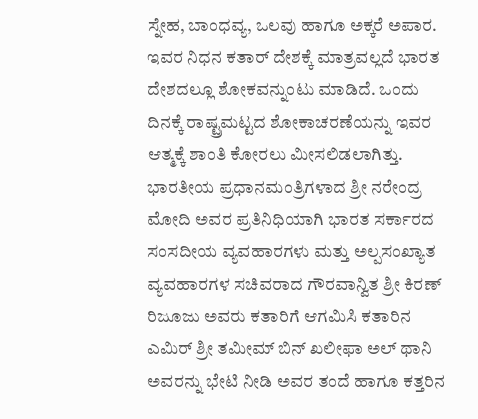ಸ್ನೇಹ, ಬಾಂಧವ್ಯ, ಒಲವು ಹಾಗೂ ಅಕ್ಕರೆ ಅಪಾರ. ಇವರ ನಿಧನ ಕತಾರ್ ದೇಶಕ್ಕೆ ಮಾತ್ರವಲ್ಲದೆ ಭಾರತ ದೇಶದಲ್ಲೂ ಶೋಕವನ್ನುಂಟು ಮಾಡಿದೆ. ಒಂದು ದಿನಕ್ಕೆ ರಾಷ್ಟ್ರಮಟ್ಟದ ಶೋಕಾಚರಣೆಯನ್ನು ಇವರ ಆತ್ಮಕ್ಕೆ ಶಾಂತಿ ಕೋರಲು ಮೀಸಲಿಡಲಾಗಿತ್ತು. ಭಾರತೀಯ ಪ್ರಧಾನಮಂತ್ರಿಗಳಾದ ಶ್ರೀ ನರೇಂದ್ರ ಮೋದಿ ಅವರ ಪ್ರತಿನಿಧಿಯಾಗಿ ಭಾರತ ಸರ್ಕಾರದ ಸಂಸದೀಯ ವ್ಯವಹಾರಗಳು ಮತ್ತು ಅಲ್ಪಸಂಖ್ಯಾತ ವ್ಯವಹಾರಗಳ ಸಚಿವರಾದ ಗೌರವಾನ್ವಿತ ಶ್ರೀ ಕಿರಣ್ ರಿಜೂಜು ಅವರು ಕತಾರಿಗೆ ಆಗಮಿಸಿ ಕತಾರಿನ ಎಮಿರ್ ಶ್ರೀ ತಮೀಮ್ ಬಿನ್ ಖಲೀಫಾ ಅಲ್ ಥಾನಿ ಅವರನ್ನು ಭೇಟಿ ನೀಡಿ ಅವರ ತಂದೆ ಹಾಗೂ ಕತ್ತರಿನ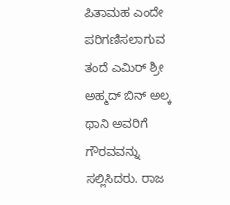ಪಿತಾಮಹ ಎಂದೇ ಪರಿಗಣಿಸಲಾಗುವ ತಂದೆ ಎಮಿರ್ ಶ್ರೀ ಅಹ್ಮದ್ ಬಿನ್ ಅಲ್ಕ ಥಾನಿ ಅವರಿಗೆ ಗೌರವವನ್ನು ಸಲ್ಲಿಸಿದರು. ರಾಜ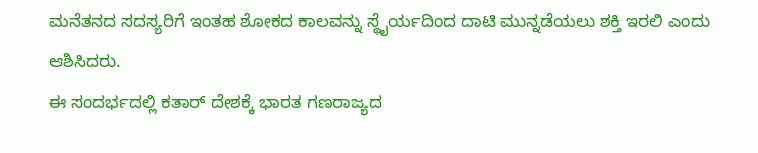ಮನೆತನದ ಸದಸ್ಯರಿಗೆ ಇಂತಹ ಶೋಕದ ಕಾಲವನ್ನು ಸ್ಥೈರ್ಯದಿಂದ ದಾಟಿ ಮುನ್ನಡೆಯಲು ಶಕ್ತಿ ಇರಲಿ ಎಂದು ಆಶಿಸಿದರು.
ಈ ಸಂದರ್ಭದಲ್ಲಿ ಕತಾರ್ ದೇಶಕ್ಕೆ ಭಾರತ ಗಣರಾಜ್ಯದ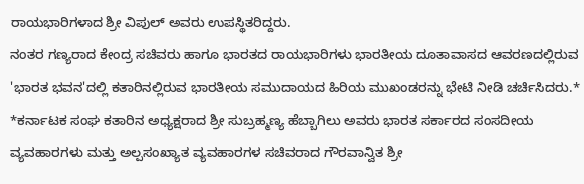ರಾಯಭಾರಿಗಳಾದ ಶ್ರೀ ವಿಪುಲ್ ಅವರು ಉಪಸ್ಥಿತರಿದ್ದರು.
ನಂತರ ಗಣ್ಯರಾದ ಕೇಂದ್ರ ಸಚಿವರು ಹಾಗೂ ಭಾರತದ ರಾಯಭಾರಿಗಳು ಭಾರತೀಯ ದೂತಾವಾಸದ ಆವರಣದಲ್ಲಿರುವ 'ಭಾರತ ಭವನ'ದಲ್ಲಿ ಕತಾರಿನಲ್ಲಿರುವ ಭಾರತೀಯ ಸಮುದಾಯದ ಹಿರಿಯ ಮುಖಂಡರನ್ನು ಭೇಟಿ ನೀಡಿ ಚರ್ಚಿಸಿದರು.*
*ಕರ್ನಾಟಕ ಸಂಘ ಕತಾರಿನ ಅಧ್ಯಕ್ಷರಾದ ಶ್ರೀ ಸುಬ್ರಹ್ಮಣ್ಯ ಹೆಬ್ಬಾಗಿಲು ಅವರು ಭಾರತ ಸರ್ಕಾರದ ಸಂಸದೀಯ ವ್ಯವಹಾರಗಳು ಮತ್ತು ಅಲ್ಪಸಂಖ್ಯಾತ ವ್ಯವಹಾರಗಳ ಸಚಿವರಾದ ಗೌರವಾನ್ವಿತ ಶ್ರೀ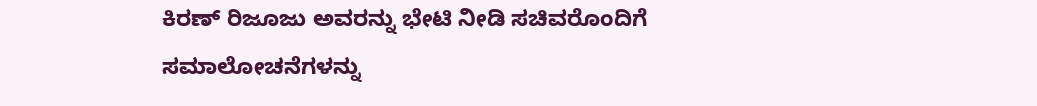ಕಿರಣ್ ರಿಜೂಜು ಅವರನ್ನು ಭೇಟಿ ನೀಡಿ ಸಚಿವರೊಂದಿಗೆ ಸಮಾಲೋಚನೆಗಳನ್ನು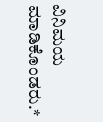ವಿನಿಮಯ ಮಾಡಿಕೊಂಡರು.*